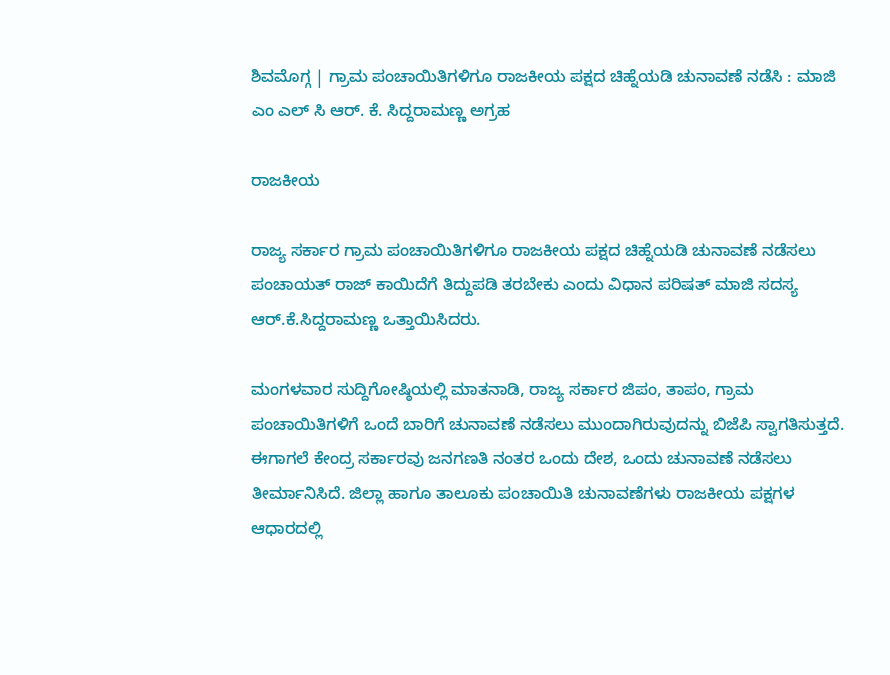ಶಿವಮೊಗ್ಗ | ಗ್ರಾಮ ಪಂಚಾಯಿತಿಗಳಿಗೂ ರಾಜಕೀಯ ಪಕ್ಷದ ಚಿಹ್ನೆಯಡಿ ಚುನಾವಣೆ ನಡೆಸಿ : ಮಾಜಿ ಎಂ ಎಲ್ ಸಿ ಆರ್. ಕೆ. ಸಿದ್ದರಾಮಣ್ಣ ಅಗ್ರಹ

ರಾಜಕೀಯ

ರಾಜ್ಯ ಸರ್ಕಾರ ಗ್ರಾಮ ಪಂಚಾಯಿತಿಗಳಿಗೂ ರಾಜಕೀಯ ಪಕ್ಷದ ಚಿಹ್ನೆಯಡಿ ಚುನಾವಣೆ ನಡೆಸಲು ಪಂಚಾಯತ್ ರಾಜ್ ಕಾಯಿದೆಗೆ ತಿದ್ದುಪಡಿ ತರಬೇಕು ಎಂದು ವಿಧಾನ ಪರಿಷತ್ ಮಾಜಿ ಸದಸ್ಯ ಆ‌ರ್.ಕೆ.ಸಿದ್ದರಾಮಣ್ಣ ಒತ್ತಾಯಿಸಿದರು.

ಮಂಗಳವಾರ ಸುದ್ದಿಗೋಷ್ಠಿಯಲ್ಲಿ ಮಾತನಾಡಿ, ರಾಜ್ಯ ಸರ್ಕಾರ ಜಿಪಂ, ತಾಪಂ, ಗ್ರಾಮ ಪಂಚಾಯಿತಿಗಳಿಗೆ ಒಂದೆ ಬಾರಿಗೆ ಚುನಾವಣೆ ನಡೆಸಲು ಮುಂದಾಗಿರುವುದನ್ನು ಬಿಜೆಪಿ ಸ್ವಾಗತಿಸುತ್ತದೆ. ಈಗಾಗಲೆ ಕೇಂದ್ರ ಸರ್ಕಾರವು ಜನಗಣತಿ ನಂತರ ಒಂದು ದೇಶ, ಒಂದು ಚುನಾವಣೆ ನಡೆಸಲು ತೀರ್ಮಾನಿಸಿದೆ. ಜಿಲ್ಲಾ ಹಾಗೂ ತಾಲೂಕು ಪಂಚಾಯಿತಿ ಚುನಾವಣೆಗಳು ರಾಜಕೀಯ ಪಕ್ಷಗಳ ಆಧಾರದಲ್ಲಿ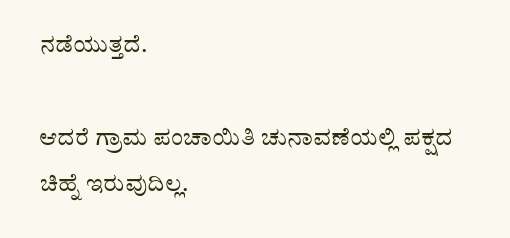ನಡೆಯುತ್ತದೆ.

ಆದರೆ ಗ್ರಾಮ ಪಂಚಾಯಿತಿ ಚುನಾವಣೆಯಲ್ಲಿ ಪಕ್ಷದ ಚಿಹ್ನೆ ಇರುವುದಿಲ್ಲ.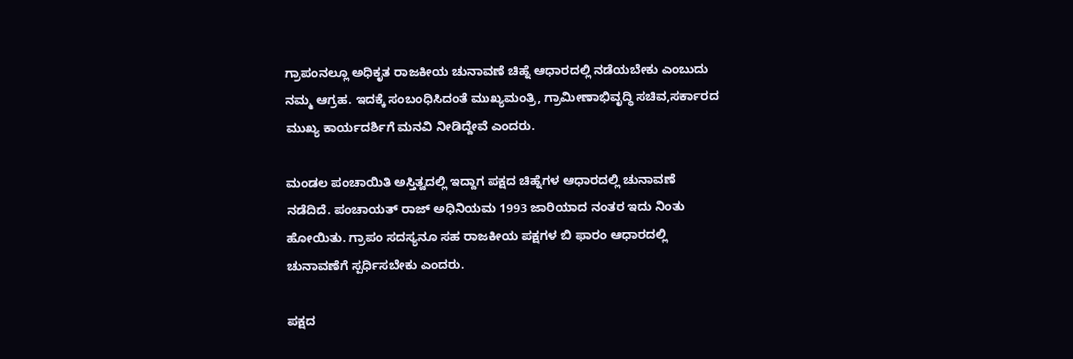ಗ್ರಾಪಂನಲ್ಲೂ ಅಧಿಕೃತ ರಾಜಕೀಯ ಚುನಾವಣೆ ಚಿಹ್ನೆ ಆಧಾರದಲ್ಲಿ ನಡೆಯಬೇಕು ಎಂಬುದು ನಮ್ಮ ಆಗ್ರಹ. ಇದಕ್ಕೆ ಸಂಬಂಧಿಸಿದಂತೆ ಮುಖ್ಯಮಂತ್ರಿ, ಗ್ರಾಮೀಣಾಭಿವೃದ್ಧಿ ಸಚಿವ,ಸರ್ಕಾರದ ಮುಖ್ಯ ಕಾರ್ಯದರ್ಶಿಗೆ ಮನವಿ ನೀಡಿದ್ದೇವೆ ಎಂದರು.

ಮಂಡಲ ಪಂಚಾಯಿತಿ ಅಸ್ತಿತ್ವದಲ್ಲಿ ಇದ್ದಾಗ ಪಕ್ಷದ ಚಿಹ್ನೆಗಳ ಆಧಾರದಲ್ಲಿ ಚುನಾವಣೆ ನಡೆದಿದೆ. ಪಂಚಾಯತ್ ರಾಜ್ ಅಧಿನಿಯಮ 1993 ಜಾರಿಯಾದ ನಂತರ ಇದು ನಿಂತು ಹೋಯಿತು. ಗ್ರಾಪಂ ಸದಸ್ಯನೂ ಸಹ ರಾಜಕೀಯ ಪಕ್ಷಗಳ ಬಿ ಫಾರಂ ಆಧಾರದಲ್ಲಿ ಚುನಾವಣೆಗೆ ಸ್ಪರ್ಧಿಸಬೇಕು ಎಂದರು.

ಪಕ್ಷದ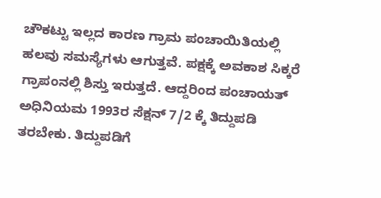ಚೌಕಟ್ಟು ಇಲ್ಲದ ಕಾರಣ ಗ್ರಾಮ ಪಂಚಾಯಿತಿಯಲ್ಲಿ ಹಲವು ಸಮಸ್ಯೆಗಳು ಆಗುತ್ತವೆ. ಪಕ್ಷಕ್ಕೆ ಅವಕಾಶ ಸಿಕ್ಕರೆ ಗ್ರಾಪಂನಲ್ಲಿ ಶಿಸ್ತು ಇರುತ್ತದೆ. ಆದ್ದರಿಂದ ಪಂಚಾಯತ್ ಅಧಿನಿಯಮ 1993ರ ಸೆಕ್ಷನ್ 7/2 ಕ್ಕೆ ತಿದ್ದುಪಡಿ ತರಬೇಕು. ತಿದ್ದುಪಡಿಗೆ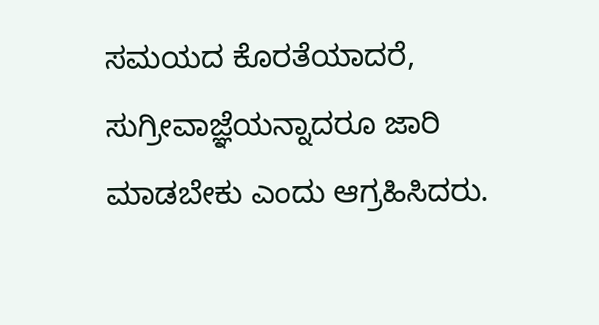ಸಮಯದ ಕೊರತೆಯಾದರೆ, ಸುಗ್ರೀವಾಜ್ಞೆಯನ್ನಾದರೂ ಜಾರಿ ಮಾಡಬೇಕು ಎಂದು ಆಗ್ರಹಿಸಿದರು.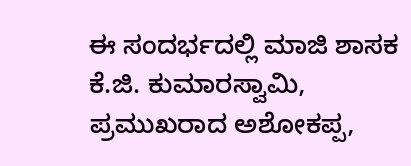ಈ ಸಂದರ್ಭದಲ್ಲಿ ಮಾಜಿ ಶಾಸಕ ಕೆ.ಜಿ. ಕುಮಾರಸ್ವಾಮಿ, ಪ್ರಮುಖರಾದ ಅಶೋಕಪ್ಪ,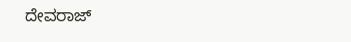ದೇವರಾಜ್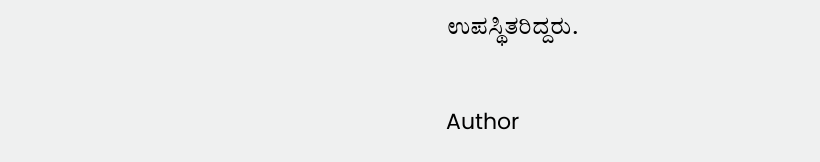ಉಪಸ್ಥಿತರಿದ್ದರು.

Author